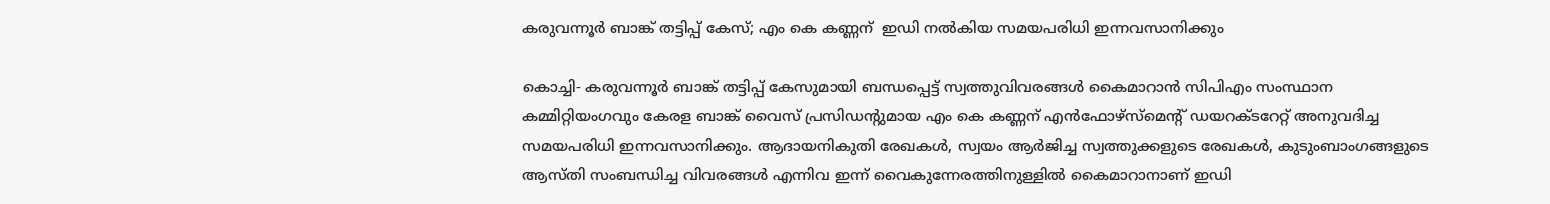കരുവന്നൂര്‍ ബാങ്ക് തട്ടിപ്പ് കേസ്; എം കെ കണ്ണന്  ഇഡി നല്‍കിയ സമയപരിധി ഇന്നവസാനിക്കും

കൊച്ചി- കരുവന്നൂര്‍ ബാങ്ക് തട്ടിപ്പ് കേസുമായി ബന്ധപ്പെട്ട് സ്വത്തുവിവരങ്ങള്‍ കൈമാറാന്‍ സിപിഎം സംസ്ഥാന കമ്മിറ്റിയംഗവും കേരള ബാങ്ക് വൈസ് പ്രസിഡന്റുമായ എം കെ കണ്ണന് എന്‍ഫോഴ്സ്മെന്റ് ഡയറക്ടറേറ്റ് അനുവദിച്ച സമയപരിധി ഇന്നവസാനിക്കും. ആദായനികുതി രേഖകള്‍, സ്വയം ആര്‍ജിച്ച സ്വത്തുക്കളുടെ രേഖകള്‍, കുടുംബാംഗങ്ങളുടെ ആസ്തി സംബന്ധിച്ച വിവരങ്ങള്‍ എന്നിവ ഇന്ന് വൈകുന്നേരത്തിനുള്ളില്‍ കൈമാറാനാണ് ഇഡി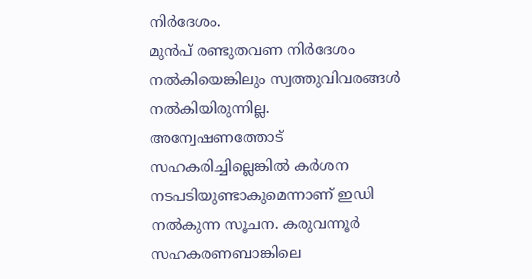നിര്‍ദേശം.
മുന്‍പ് രണ്ടുതവണ നിര്‍ദേശം നല്‍കിയെങ്കിലും സ്വത്തുവിവരങ്ങള്‍ നല്‍കിയിരുന്നില്ല. അന്വേഷണത്തോട് സഹകരിച്ചില്ലെങ്കില്‍ കര്‍ശന നടപടിയുണ്ടാകുമെന്നാണ് ഇഡി നല്‍കുന്ന സൂചന. കരുവന്നൂര്‍ സഹകരണബാങ്കിലെ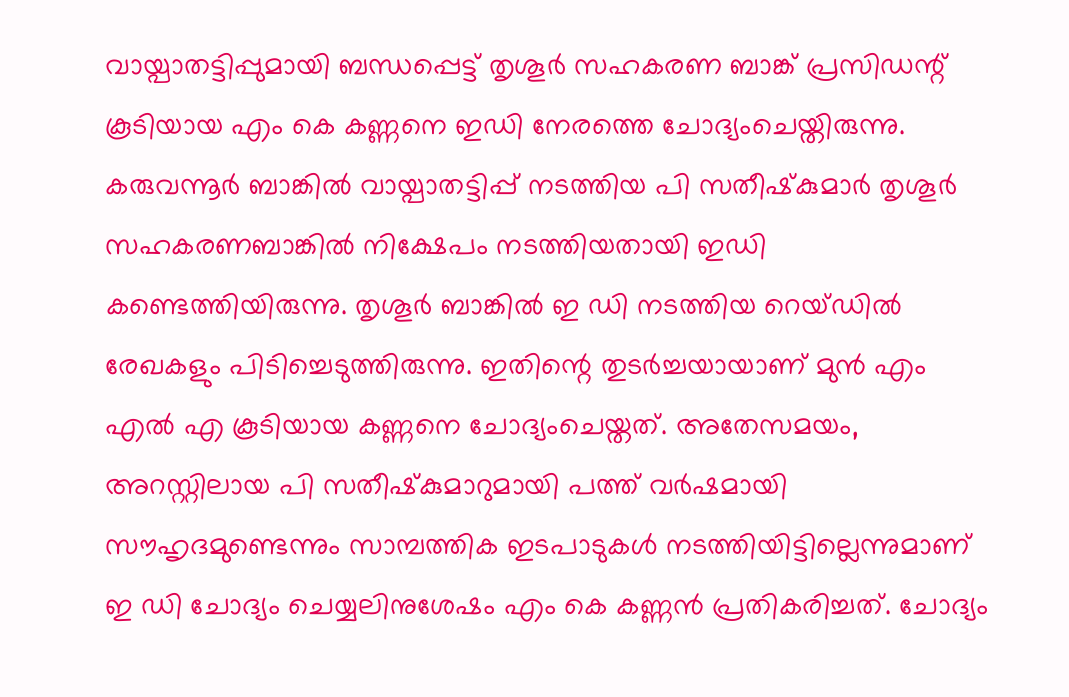വായ്പാതട്ടിപ്പുമായി ബന്ധപ്പെട്ട് തൃശൂര്‍ സഹകരണ ബാങ്ക് പ്രസിഡന്റ് കൂടിയായ എം കെ കണ്ണനെ ഇഡി നേരത്തെ ചോദ്യംചെയ്തിരുന്നു. കരുവന്നൂര്‍ ബാങ്കില്‍ വായ്പാതട്ടിപ്പ് നടത്തിയ പി സതീഷ്‌കുമാര്‍ തൃശൂര്‍ സഹകരണബാങ്കില്‍ നിക്ഷേപം നടത്തിയതായി ഇഡി കണ്ടെത്തിയിരുന്നു. തൃശൂര്‍ ബാങ്കില്‍ ഇ ഡി നടത്തിയ റെയ്ഡില്‍ രേഖകളും പിടിച്ചെടുത്തിരുന്നു. ഇതിന്റെ തുടര്‍ച്ചയായാണ് മുന്‍ എം എല്‍ എ കൂടിയായ കണ്ണനെ ചോദ്യംചെയ്തത്. അതേസമയം, അറസ്റ്റിലായ പി സതീഷ്‌കുമാറുമായി പത്ത് വര്‍ഷമായി സൗഹൃദമുണ്ടെന്നും സാമ്പത്തിക ഇടപാടുകള്‍ നടത്തിയിട്ടില്ലെന്നുമാണ് ഇ ഡി ചോദ്യം ചെയ്യലിനുശേഷം എം കെ കണ്ണന്‍ പ്രതികരിച്ചത്. ചോദ്യം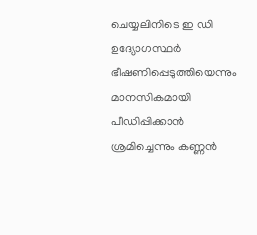ചെയ്യലിനിടെ ഇ ഡി ഉദ്യോഗസ്ഥര്‍ ഭീഷണിപ്പെടുത്തിയെന്നും മാനസികമായി പീഡിപ്പിക്കാന്‍ ശ്രമിച്ചെന്നും കണ്ണന്‍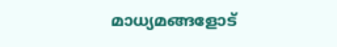മാധ്യമങ്ങളോട്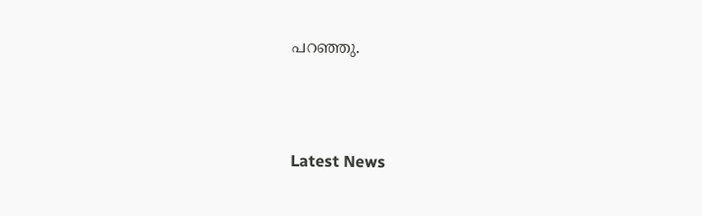പറഞ്ഞു.




Latest News